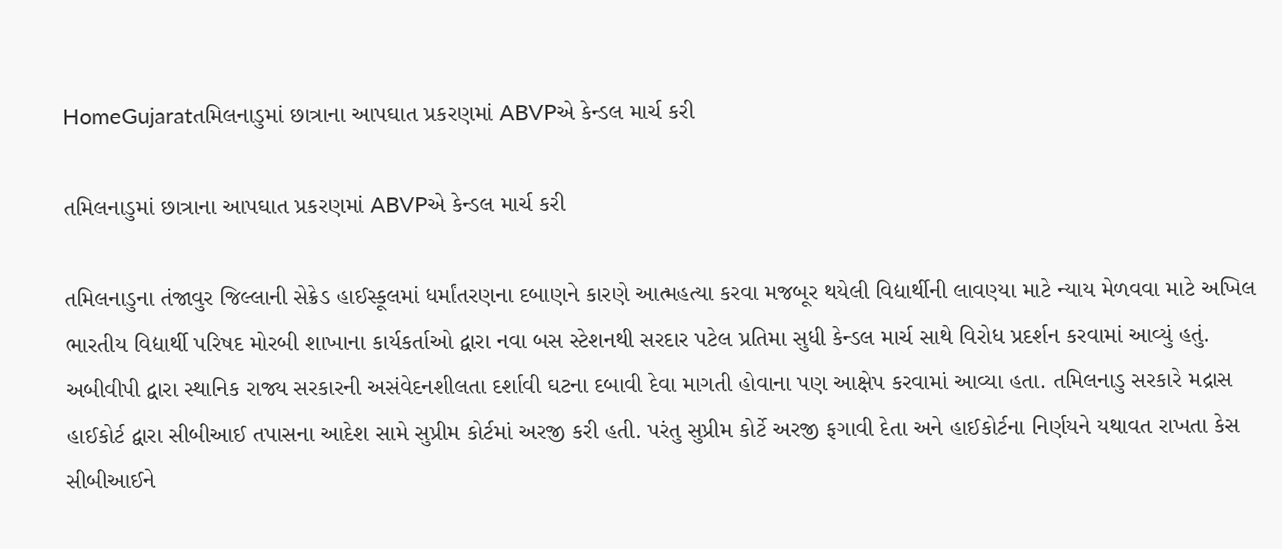HomeGujaratતમિલનાડુમાં છાત્રાના આપઘાત પ્રકરણમાં ABVPએ કેન્ડલ માર્ચ કરી

તમિલનાડુમાં છાત્રાના આપઘાત પ્રકરણમાં ABVPએ કેન્ડલ માર્ચ કરી

તમિલનાડુના તંજાવુર જિલ્લાની સેક્રેડ હાઈસ્કૂલમાં ધર્માંતરણના દબાણને કારણે આત્મહત્યા કરવા મજબૂર થયેલી વિદ્યાર્થીની લાવણ્યા માટે ન્યાય મેળવવા માટે અખિલ ભારતીય વિદ્યાર્થી પરિષદ મોરબી શાખાના કાર્યકર્તાઓ દ્વારા નવા બસ સ્ટેશનથી સરદાર પટેલ પ્રતિમા સુધી કેન્ડલ માર્ચ સાથે વિરોધ પ્રદર્શન કરવામાં આવ્યું હતું. અબીવીપી દ્વારા સ્થાનિક રાજ્ય સરકારની અસંવેદનશીલતા દર્શાવી ઘટના દબાવી દેવા માગતી હોવાના પણ આક્ષેપ કરવામાં આવ્યા હતા. તમિલનાડુ સરકારે મદ્રાસ હાઈકોર્ટ દ્વારા સીબીઆઈ તપાસના આદેશ સામે સુપ્રીમ કોર્ટમાં અરજી કરી હતી. પરંતુ સુપ્રીમ કોર્ટે અરજી ફગાવી દેતા અને હાઈકોર્ટના નિર્ણયને યથાવત રાખતા કેસ સીબીઆઈને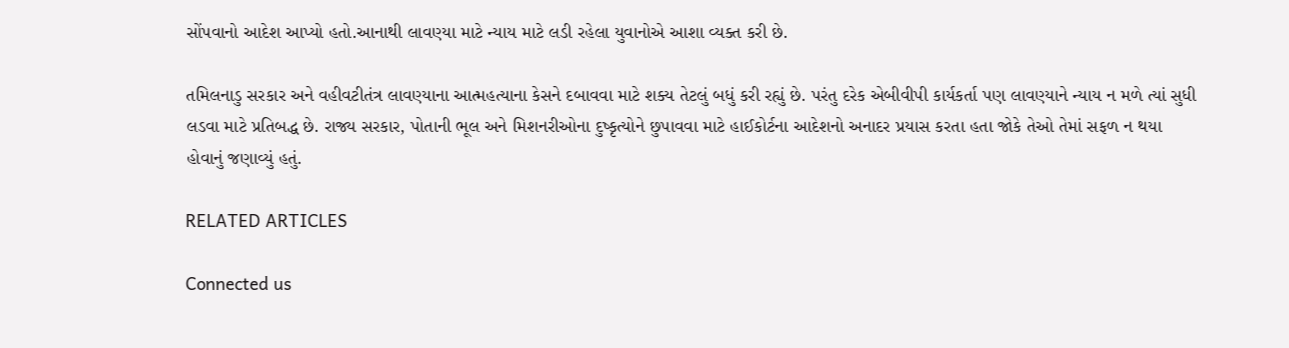સોંપવાનો આદેશ આપ્યો હતો.આનાથી લાવણ્યા માટે ન્યાય માટે લડી રહેલા યુવાનોએ આશા વ્યક્ત કરી છે.

તમિલનાડુ સરકાર અને વહીવટીતંત્ર લાવણ્યાના આત્મહત્યાના કેસને દબાવવા માટે શક્ય તેટલું બધું કરી રહ્યું છે. પરંતુ દરેક એબીવીપી કાર્યકર્તા પણ લાવણ્યાને ન્યાય ન મળે ત્યાં સુધી લડવા માટે પ્રતિબદ્ધ છે. રાજ્ય સરકાર, પોતાની ભૂલ અને મિશનરીઓના દુષ્કૃત્યોને છુપાવવા માટે હાઈકોર્ટના આદેશનો અનાદર પ્રયાસ કરતા હતા જોકે તેઓ તેમાં સફળ ન થયા હોવાનું જણાવ્યું હતું.

RELATED ARTICLES

Connected us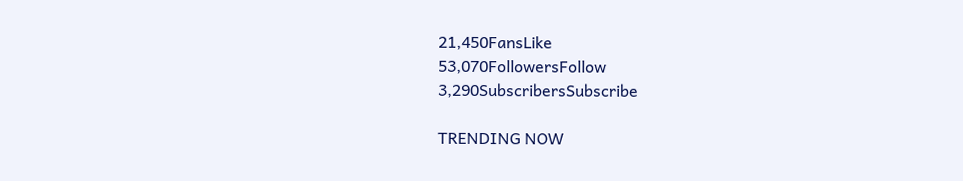21,450FansLike
53,070FollowersFollow
3,290SubscribersSubscribe

TRENDING NOW